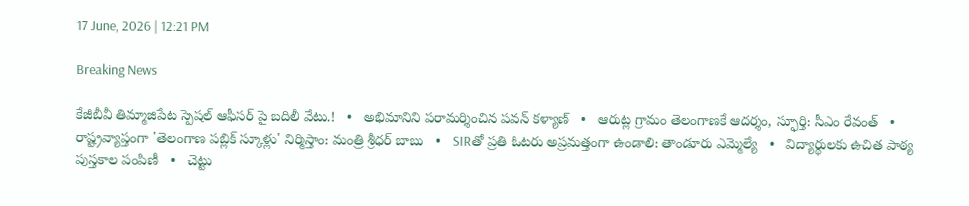17 June, 2026 | 12:21 PM

Breaking News

కేజీబీవీ తిమ్మాజిపేట స్పెషల్ ఆఫీసర్ పై బదిలీ వేటు.!   •   అభిమానిని పరామర్శించిన పవన్ కళ్యాణ్   •   ఆరుట్ల గ్రామం తెలంగాణకే ఆదర్శం, స్ఫూర్తి: సీఎం రేవంత్   •   రాష్ట్రవ్యాప్తంగా 'తెలంగాణ పబ్లిక్ స్కూళ్లు' నిర్మిస్తాం: మంత్రి శ్రీధర్ బాబు   •   SIRతో ప్రతి ఓటరు అప్రమత్తంగా ఉండాలి: తాండూరు ఎమ్మెల్యే   •   విద్యార్థులకు ఉచిత పాఠ్య పుస్తకాల పంపిణీ   •   చెట్టు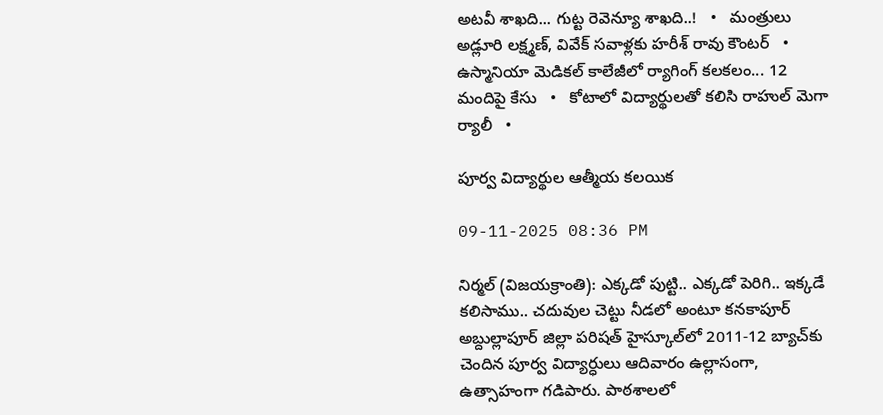అటవీ శాఖది... గుట్ట రెవెన్యూ శాఖది..!   •   మంత్రులు అడ్లూరి లక్ష్మణ్, వివేక్‌ సవాళ్లకు హరీశ్ రావు కౌంటర్   •   ఉస్మానియా మెడికల్ కాలేజీలో ర్యాగింగ్ కలకలం... 12 మందిపై కేసు   •   కోటాలో విద్యార్థులతో కలిసి రాహుల్ మెగా ర్యాలీ   •

పూర్వ విద్యార్థుల ఆత్మీయ కలయిక

09-11-2025 08:36 PM

నిర్మల్ (విజయక్రాంతి): ఎక్కడో పుట్టి.. ఎక్కడో పెరిగి.. ఇక్కడే కలిసాము.. చదువుల చెట్టు నీడలో అంటూ కనకాపూర్ అబ్దుల్లాపూర్ జిల్లా పరిషత్‌ హైస్కూల్‌లో 2011-12 బ్యాచ్‌కు చెందిన పూర్వ విద్యార్ధులు ఆదివారం ఉల్లాసంగా, ఉత్సాహంగా గడిపారు. పాఠశాలలో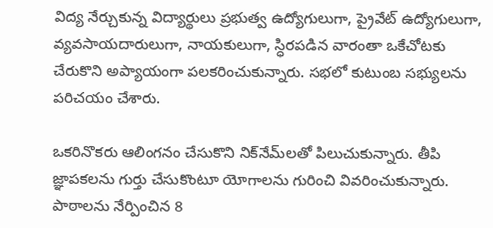విద్య నేర్చుకున్న విద్యార్థులు ప్రభుత్వ ఉద్యోగులుగా, ప్రైవేట్ ఉద్యోగులుగా, వ్యవసాయదారులుగా, నాయకులుగా, స్ధిరపడిన వారంతా ఒకేచోటకు చేరుకొని అప్యాయంగా పలకరించుకున్నారు. సభలో కుటుంబ సభ్యులను పరిచయం చేశారు.

ఒకరినొకరు ఆలింగనం చేసుకొని నిక్‌నేమ్‌లతో పిలుచుకున్నారు. తీపి జ్ఞాపకలను గుర్తు చేసుకొంటూ యోగాలను గురించి వివరించుకున్నారు. పాఠాలను నేర్పించిన 8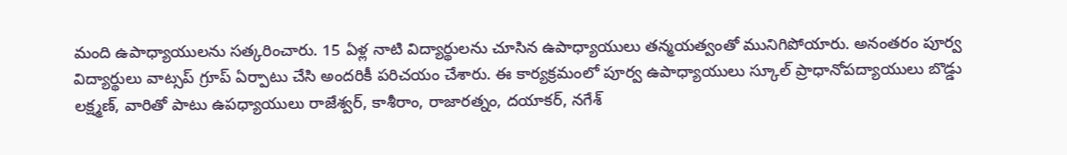మంది ఉపాధ్యాయులను సత్కరించారు. 15 ఏళ్ల నాటి విద్యార్థులను చూసిన ఉపాధ్యాయులు తన్మయత్వంతో మునిగిపోయారు. అనంతరం పూర్వ విద్యార్థులు వాట్సప్‌ గ్రూప్‌ ఏర్పాటు చేసి అందరికీ పరిచయం చేశారు. ఈ కార్యక్రమంలో పూర్వ ఉపాధ్యాయులు స్కూల్ ప్రాధానోపద్యాయులు బొడ్డు లక్ష్మణ్, వారితో పాటు ఉపధ్యాయులు రాజేశ్వర్, కాశీరాం, రాజారత్నం, దయాకర్, నగేశ్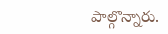పాల్గొన్నారు.